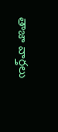తాజా వార్తలు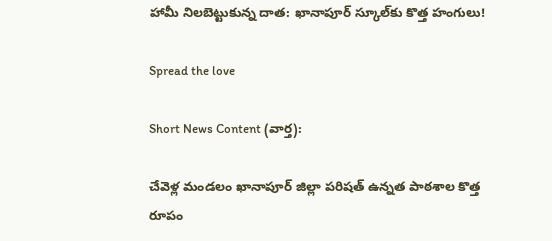హామీ నిలబెట్టుకున్న దాత: ఖానాపూర్ స్కూల్‌కు కొత్త హంగులు!

Spread the love

Short News Content (వార్త):

చేవెళ్ల మండలం ఖానాపూర్ జిల్లా పరిషత్ ఉన్నత పాఠశాల కొత్త రూపం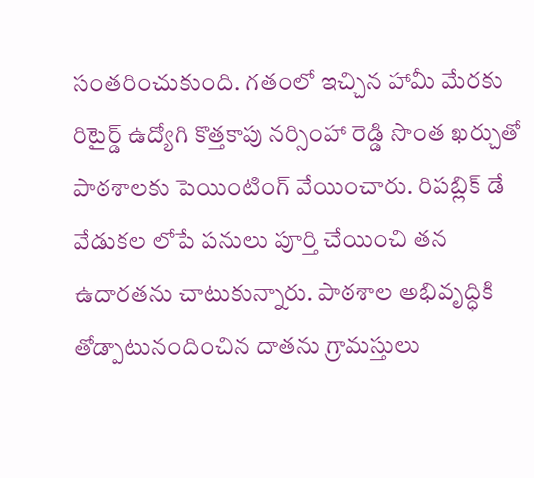సంతరించుకుంది. గతంలో ఇచ్చిన హామీ మేరకు రిటైర్డ్ ఉద్యోగి కొత్తకాపు నర్సింహా రెడ్డి సొంత ఖర్చుతో పాఠశాలకు పెయింటింగ్ వేయించారు. రిపబ్లిక్ డే వేడుకల లోపే పనులు పూర్తి చేయించి తన ఉదారతను చాటుకున్నారు. పాఠశాల అభివృద్ధికి తోడ్పాటునందించిన దాతను గ్రామస్తులు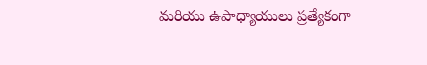మరియు ఉపాధ్యాయులు ప్రత్యేకంగా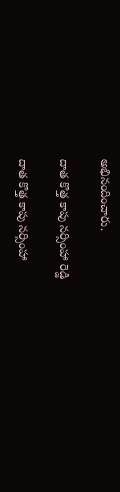అభినందించారు.

దాత కొత్త కాపు నర్సింహా రెడ్డి

దాత కొత్త కాపు నర్సింహా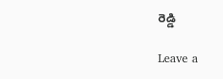రెడ్డి

Leave a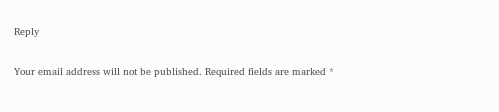Reply

Your email address will not be published. Required fields are marked *